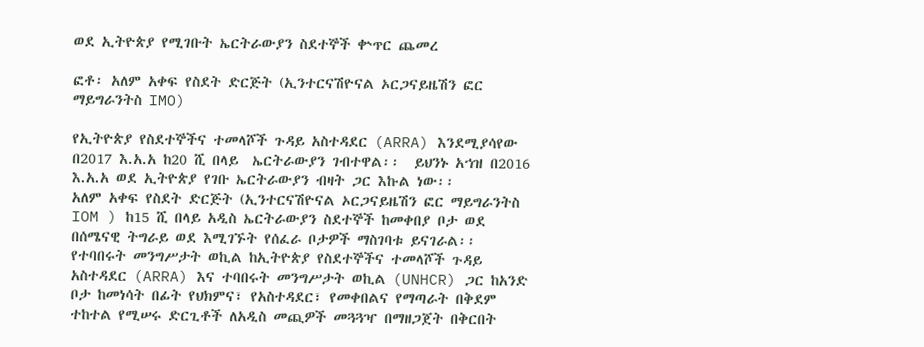ወደ ኢትዮጵያ የሚገቡት ኤርትራውያን ስደተኞች ቍጥር ጨመረ

ፎቶ፡ አለም አቀፍ የስደት ድርጅት (ኢንተርናሽዮናል ኦርጋናይዜሽን ፎር ማይግራንትስ IMO)

የኢትዮጵያ የስደተኞችና ተመላሾች ጉዳይ አስተዳደር (ARRA) እንደሚያሳየው በ2017 እ.አ.አ ከ20 ሺ በላይ  ኤርትራውያን ገብተዋል፡፡  ይህንኑ አኀዝ በ2016 እ.አ.አ ወደ ኢትዮጵያ የገቡ ኤርትራውያን ብዛት ጋር እኩል ነው፡፡
አለም አቀፍ የስደት ድርጅት (ኢንተርናሽዮናል ኦርጋናይዜሽን ፎር ማይግራንትስ IOM ) ከ15 ሺ በላይ አዲስ ኤርትራውያን ስደተኞች ከመቀበያ ቦታ ወደ በሰሜናዊ ትግራይ ወደ እሚገኙት የሰፈራ ቦታዎች ማስገባቱ ይናገራል፡፡
የተባበሩት መንግሥታት ወኪል ከኢትዮጵያ የስደተኞችና ተመላሾች ጉዳይ አስተዳደር (ARRA) እና ተባበሩት መንግሥታት ወኪል (UNHCR) ጋር ከአንድ ቦታ ከመነሳት በፊት የህክምና፣ የአስተዳደር፣ የመቀበልና የማጣራት በቅደም ተከተል የሚሠሩ ድርጊቶች ለአዲስ መጪዎች መጓጓዣ በማዘጋጀት በቅርበት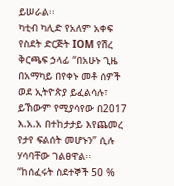ይሠራል፡፡
ካቲብ ካሊድ የአለም አቀፍ የስደት ድርጅት IOM የሽረ ቅርጫፍ ኃላፊ “በአሁኑ ጊዜ በአማካይ በየቀኑ መቶ ሰዎች ወደ ኢትዮጵያ ይፈልሳሉ፣ ይኸውም የሚያሳየው በ2017 እ.አ.አ በተከታታይ እየጨመረ የታየ ፍልሰት መሆኑን” ሲሉ ሃሳባቸው ገልፀዋል፡፡
“ከሰፈሩት ስደተኞች 50 %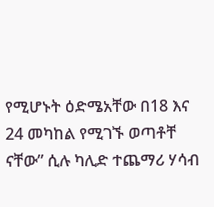የሚሆኑት ዕድሜአቸው በ18 እና 24 መካከል የሚገኙ ወጣቶቸ ናቸው” ሲሉ ካሊድ ተጨማሪ ሃሳብ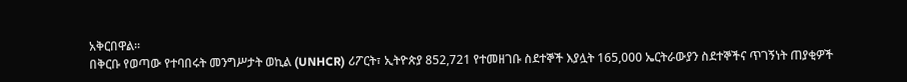አቅርበዋል፡፡
በቅርቡ የወጣው የተባበሩት መንግሥታት ወኪል (UNHCR) ሪፖርት፣ ኢትዮጵያ 852,721 የተመዘገቡ ስደተኞች እያሏት 165,000 ኤርትራውያን ስደተኞችና ጥገኝነት ጠያቂዎች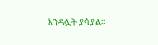እንዳሏት ያሳያል፡፡